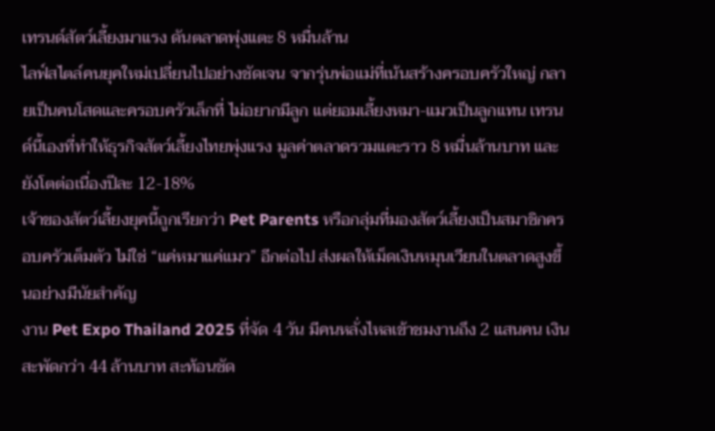เทรนด์สัตว์เลี้ยงมาแรง ดันตลาดพุ่งแตะ 8 หมื่นล้าน
ไลฟ์สไตล์คนยุคใหม่เปลี่ยนไปอย่างชัดเจน จากรุ่นพ่อแม่ที่เน้นสร้างครอบครัวใหญ่ กลายเป็นคนโสดและครอบครัวเล็กที่ ไม่อยากมีลูก แต่ยอมเลี้ยงหมา-แมวเป็นลูกแทน เทรนด์นี้เองที่ทำให้ธุรกิจสัตว์เลี้ยงไทยพุ่งแรง มูลค่าตลาดรวมแตะราว 8 หมื่นล้านบาท และยังโตต่อเนื่องปีละ 12-18%
เจ้าของสัตว์เลี้ยงยุคนี้ถูกเรียกว่า Pet Parents หรือกลุ่มที่มองสัตว์เลี้ยงเป็นสมาชิกครอบครัวเต็มตัว ไม่ใช่ “แค่หมาแค่แมว” อีกต่อไป ส่งผลให้เม็ดเงินหมุนเวียนในตลาดสูงขึ้นอย่างมีนัยสำคัญ
งาน Pet Expo Thailand 2025 ที่จัด 4 วัน มีคนหลั่งไหลเข้าชมงานถึง 2 แสนคน เงินสะพัดกว่า 44 ล้านบาท สะท้อนชัด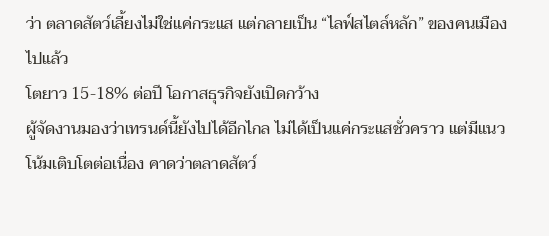ว่า ตลาดสัตว์เลี้ยงไม่ใช่แค่กระแส แต่กลายเป็น “ไลฟ์สไตล์หลัก” ของคนเมืองไปแล้ว
โตยาว 15-18% ต่อปี โอกาสธุรกิจยังเปิดกว้าง
ผู้จัดงานมองว่าเทรนด์นี้ยังไปได้อีกไกล ไม่ได้เป็นแค่กระแสชั่วคราว แต่มีแนวโน้มเติบโตต่อเนื่อง คาดว่าตลาดสัตว์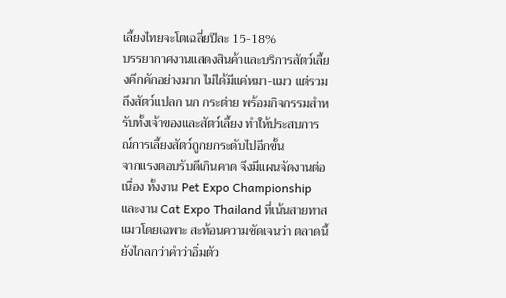เลี้ยงไทยจะโตเฉลี่ยปีละ 15-18%
บรรยากาศงานแสดงสินค้าและบริการสัตว์เลี้ยงคึกคักอย่างมาก ไม่ได้มีแค่หมา-แมว แต่รวมถึงสัตว์แปลก นก กระต่าย พร้อมกิจกรรมสำหรับทั้งเจ้าของและสัตว์เลี้ยง ทำให้ประสบการณ์การเลี้ยงสัตว์ถูกยกระดับไปอีกขั้น
จากแรงตอบรับดีเกินคาด จึงมีแผนจัดงานต่อเนื่อง ทั้งงาน Pet Expo Championship และงาน Cat Expo Thailand ที่เน้นสายทาสแมวโดยเฉพาะ สะท้อนความชัดเจนว่า ตลาดนี้ยังไกลกว่าคำว่าอิ่มตัว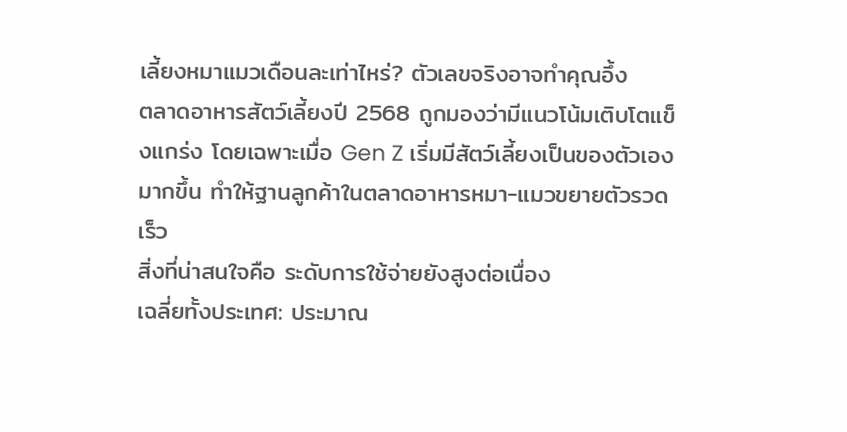เลี้ยงหมาแมวเดือนละเท่าไหร่? ตัวเลขจริงอาจทำคุณอึ้ง
ตลาดอาหารสัตว์เลี้ยงปี 2568 ถูกมองว่ามีแนวโน้มเติบโตแข็งแกร่ง โดยเฉพาะเมื่อ Gen Z เริ่มมีสัตว์เลี้ยงเป็นของตัวเองมากขึ้น ทำให้ฐานลูกค้าในตลาดอาหารหมา-แมวขยายตัวรวดเร็ว
สิ่งที่น่าสนใจคือ ระดับการใช้จ่ายยังสูงต่อเนื่อง
เฉลี่ยทั้งประเทศ: ประมาณ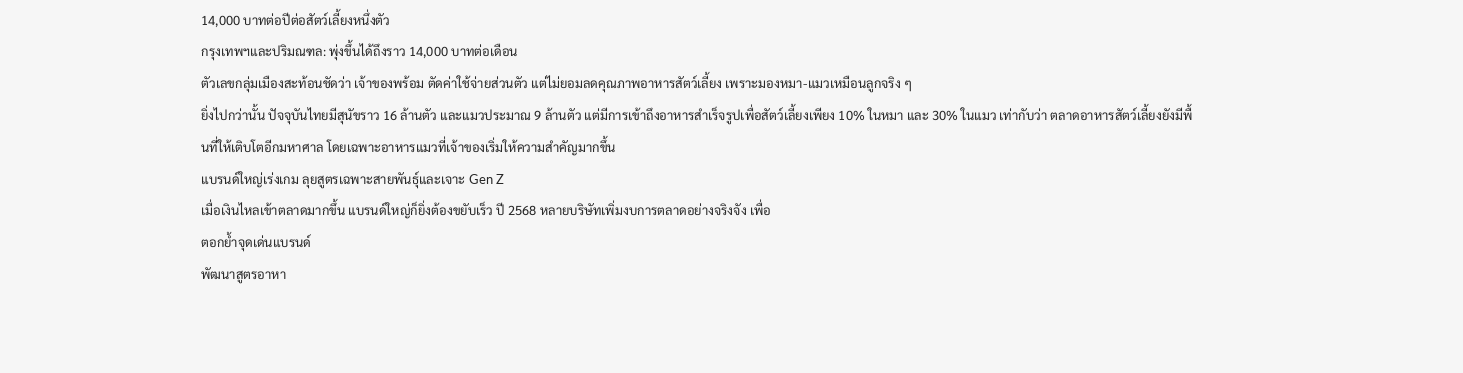14,000 บาทต่อปีต่อสัตว์เลี้ยงหนึ่งตัว
กรุงเทพฯและปริมณฑล: พุ่งขึ้นได้ถึงราว 14,000 บาทต่อเดือน
ตัวเลขกลุ่มเมืองสะท้อนชัดว่า เจ้าของพร้อม ตัดค่าใช้จ่ายส่วนตัว แต่ไม่ยอมลดคุณภาพอาหารสัตว์เลี้ยง เพราะมองหมา-แมวเหมือนลูกจริง ๆ
ยิ่งไปกว่านั้น ปัจจุบันไทยมีสุนัขราว 16 ล้านตัว และแมวประมาณ 9 ล้านตัว แต่มีการเข้าถึงอาหารสำเร็จรูปเพื่อสัตว์เลี้ยงเพียง 10% ในหมา และ 30% ในแมว เท่ากับว่า ตลาดอาหารสัตว์เลี้ยงยังมีพื้นที่ให้เติบโตอีกมหาศาล โดยเฉพาะอาหารแมวที่เจ้าของเริ่มให้ความสำคัญมากขึ้น
แบรนด์ใหญ่เร่งเกม ลุยสูตรเฉพาะสายพันธุ์และเจาะ Gen Z
เมื่อเงินไหลเข้าตลาดมากขึ้น แบรนด์ใหญ่ก็ยิ่งต้องขยับเร็ว ปี 2568 หลายบริษัทเพิ่มงบการตลาดอย่างจริงจัง เพื่อ
ตอกย้ำจุดเด่นแบรนด์
พัฒนาสูตรอาหา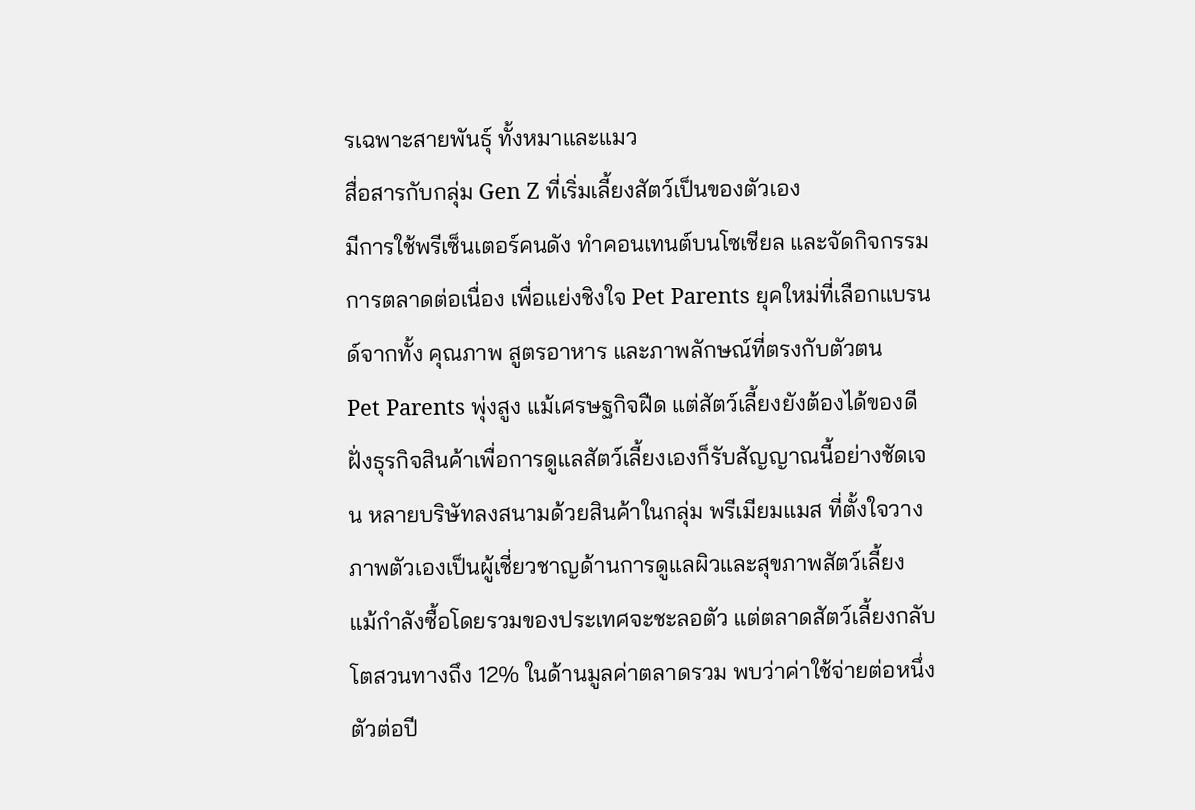รเฉพาะสายพันธุ์ ทั้งหมาและแมว
สื่อสารกับกลุ่ม Gen Z ที่เริ่มเลี้ยงสัตว์เป็นของตัวเอง
มีการใช้พรีเซ็นเตอร์คนดัง ทำคอนเทนต์บนโซเชียล และจัดกิจกรรมการตลาดต่อเนื่อง เพื่อแย่งชิงใจ Pet Parents ยุคใหม่ที่เลือกแบรนด์จากทั้ง คุณภาพ สูตรอาหาร และภาพลักษณ์ที่ตรงกับตัวตน
Pet Parents พุ่งสูง แม้เศรษฐกิจฝืด แต่สัตว์เลี้ยงยังต้องได้ของดี
ฝั่งธุรกิจสินค้าเพื่อการดูแลสัตว์เลี้ยงเองก็รับสัญญาณนี้อย่างชัดเจน หลายบริษัทลงสนามด้วยสินค้าในกลุ่ม พรีเมียมแมส ที่ตั้งใจวางภาพตัวเองเป็นผู้เชี่ยวชาญด้านการดูแลผิวและสุขภาพสัตว์เลี้ยง
แม้กำลังซื้อโดยรวมของประเทศจะชะลอตัว แต่ตลาดสัตว์เลี้ยงกลับโตสวนทางถึง 12% ในด้านมูลค่าตลาดรวม พบว่าค่าใช้จ่ายต่อหนึ่งตัวต่อปี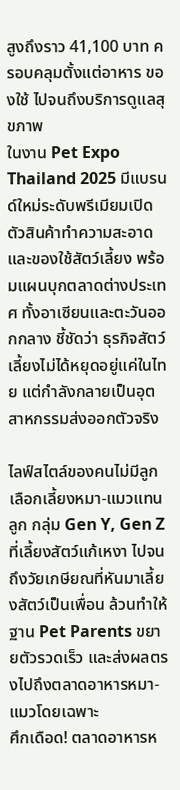สูงถึงราว 41,100 บาท ครอบคลุมตั้งแต่อาหาร ของใช้ ไปจนถึงบริการดูแลสุขภาพ
ในงาน Pet Expo Thailand 2025 มีแบรนด์ใหม่ระดับพรีเมียมเปิดตัวสินค้าทำความสะอาดและของใช้สัตว์เลี้ยง พร้อมแผนบุกตลาดต่างประเทศ ทั้งอาเซียนและตะวันออกกลาง ชี้ชัดว่า ธุรกิจสัตว์เลี้ยงไม่ได้หยุดอยู่แค่ในไทย แต่กำลังกลายเป็นอุตสาหกรรมส่งออกตัวจริง

ไลฟ์สไตล์ของคนไม่มีลูก เลือกเลี้ยงหมา-แมวแทนลูก กลุ่ม Gen Y, Gen Z ที่เลี้ยงสัตว์แก้เหงา ไปจนถึงวัยเกษียณที่หันมาเลี้ยงสัตว์เป็นเพื่อน ล้วนทำให้ฐาน Pet Parents ขยายตัวรวดเร็ว และส่งผลตรงไปถึงตลาดอาหารหมา-แมวโดยเฉพาะ
ศึกเดือด! ตลาดอาหารห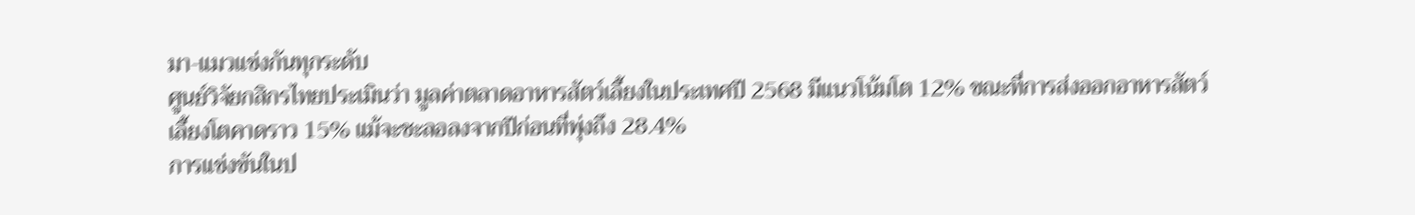มา-แมวแข่งกันทุกระดับ
ศูนย์วิจัยกสิกรไทยประเมินว่า มูลค่าตลาดอาหารสัตว์เลี้ยงในประเทศปี 2568 มีแนวโน้มโต 12% ขณะที่การส่งออกอาหารสัตว์เลี้ยงโตคาดราว 15% แม้จะชะลอลงจากปีก่อนที่พุ่งถึง 28.4%
การแข่งขันในป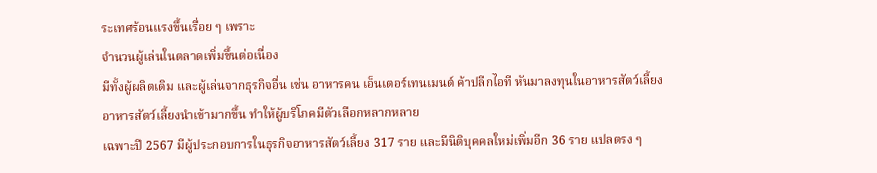ระเทศร้อนแรงขึ้นเรื่อย ๆ เพราะ
จำนวนผู้เล่นในตลาดเพิ่มขึ้นต่อเนื่อง
มีทั้งผู้ผลิตเดิม และผู้เล่นจากธุรกิจอื่น เช่น อาหารคน เอ็นเตอร์เทนเมนต์ ค้าปลีกไอที หันมาลงทุนในอาหารสัตว์เลี้ยง
อาหารสัตว์เลี้ยงนำเข้ามากขึ้น ทำให้ผู้บริโภคมีตัวเลือกหลากหลาย
เฉพาะปี 2567 มีผู้ประกอบการในธุรกิจอาหารสัตว์เลี้ยง 317 ราย และมีนิติบุคคลใหม่เพิ่มอีก 36 ราย แปลตรง ๆ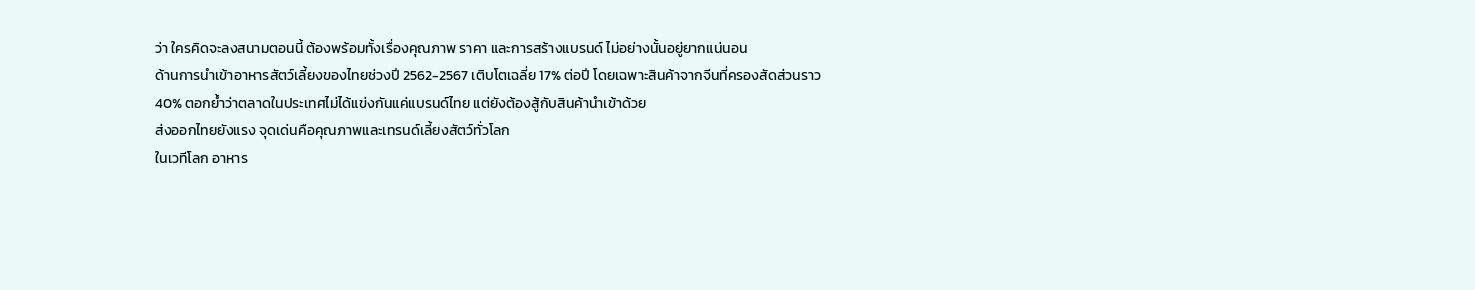ว่า ใครคิดจะลงสนามตอนนี้ ต้องพร้อมทั้งเรื่องคุณภาพ ราคา และการสร้างแบรนด์ ไม่อย่างนั้นอยู่ยากแน่นอน
ด้านการนำเข้าอาหารสัตว์เลี้ยงของไทยช่วงปี 2562-2567 เติบโตเฉลี่ย 17% ต่อปี โดยเฉพาะสินค้าจากจีนที่ครองสัดส่วนราว 40% ตอกย้ำว่าตลาดในประเทศไม่ได้แข่งกันแค่แบรนด์ไทย แต่ยังต้องสู้กับสินค้านำเข้าด้วย
ส่งออกไทยยังแรง จุดเด่นคือคุณภาพและเทรนด์เลี้ยงสัตว์ทั่วโลก
ในเวทีโลก อาหาร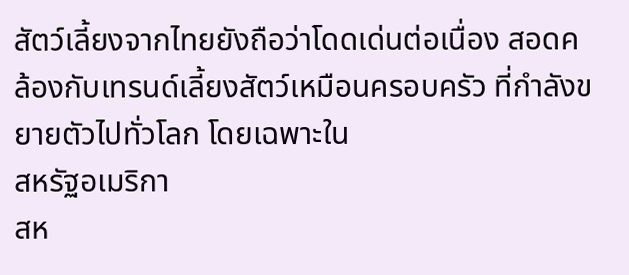สัตว์เลี้ยงจากไทยยังถือว่าโดดเด่นต่อเนื่อง สอดคล้องกับเทรนด์เลี้ยงสัตว์เหมือนครอบครัว ที่กำลังขยายตัวไปทั่วโลก โดยเฉพาะใน
สหรัฐอเมริกา
สห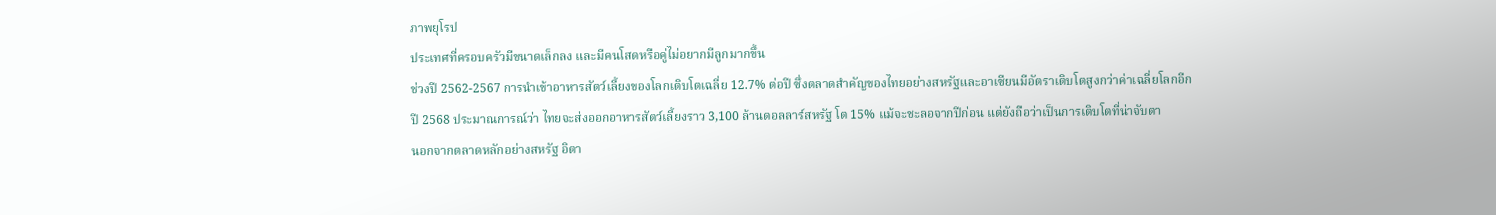ภาพยุโรป
ประเทศที่ครอบครัวมีขนาดเล็กลง และมีคนโสดหรือคู่ไม่อยากมีลูกมากขึ้น
ช่วงปี 2562-2567 การนำเข้าอาหารสัตว์เลี้ยงของโลกเติบโตเฉลี่ย 12.7% ต่อปี ซึ่งตลาดสำคัญของไทยอย่างสหรัฐและอาเซียนมีอัตราเติบโตสูงกว่าค่าเฉลี่ยโลกอีก
ปี 2568 ประมาณการณ์ว่า ไทยจะส่งออกอาหารสัตว์เลี้ยงราว 3,100 ล้านดอลลาร์สหรัฐ โต 15% แม้จะชะลอจากปีก่อน แต่ยังถือว่าเป็นการเติบโตที่น่าจับตา
นอกจากตลาดหลักอย่างสหรัฐ อิตา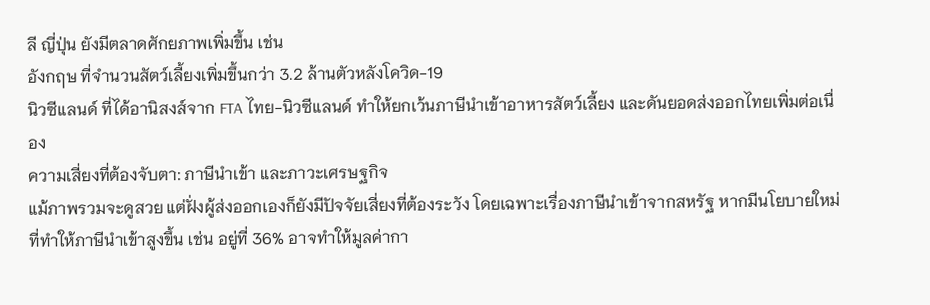ลี ญี่ปุ่น ยังมีตลาดศักยภาพเพิ่มขึ้น เช่น
อังกฤษ ที่จำนวนสัตว์เลี้ยงเพิ่มขึ้นกว่า 3.2 ล้านตัวหลังโควิด-19
นิวซีแลนด์ ที่ได้อานิสงส์จาก FTA ไทย-นิวซีแลนด์ ทำให้ยกเว้นภาษีนำเข้าอาหารสัตว์เลี้ยง และดันยอดส่งออกไทยเพิ่มต่อเนื่อง
ความเสี่ยงที่ต้องจับตา: ภาษีนำเข้า และภาวะเศรษฐกิจ
แม้ภาพรวมจะดูสวย แต่ฝั่งผู้ส่งออกเองก็ยังมีปัจจัยเสี่ยงที่ต้องระวัง โดยเฉพาะเรื่องภาษีนำเข้าจากสหรัฐ หากมีนโยบายใหม่ที่ทำให้ภาษีนำเข้าสูงขึ้น เช่น อยู่ที่ 36% อาจทำให้มูลค่ากา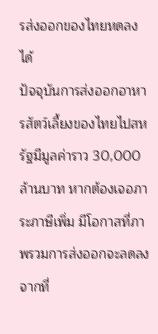รส่งออกของไทยหดลงได้
ปัจจุบันการส่งออกอาหารสัตว์เลี้ยงของไทยไปสหรัฐมีมูลค่าราว 30,000 ล้านบาท หากต้องเจอภาระภาษีเพิ่ม มีโอกาสที่ภาพรวมการส่งออกจะลดลงจากที่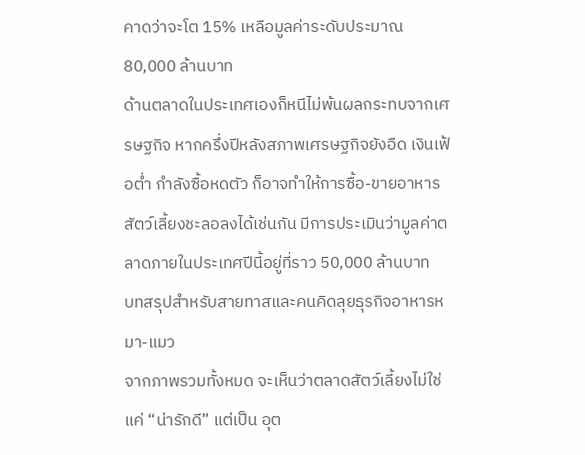คาดว่าจะโต 15% เหลือมูลค่าระดับประมาณ 80,000 ล้านบาท
ด้านตลาดในประเทศเองก็หนีไม่พ้นผลกระทบจากเศรษฐกิจ หากครึ่งปีหลังสภาพเศรษฐกิจยังอืด เงินเฟ้อต่ำ กำลังซื้อหดตัว ก็อาจทำให้การซื้อ-ขายอาหารสัตว์เลี้ยงชะลอลงได้เช่นกัน มีการประเมินว่ามูลค่าตลาดภายในประเทศปีนี้อยู่ที่ราว 50,000 ล้านบาท
บทสรุปสำหรับสายทาสและคนคิดลุยธุรกิจอาหารหมา-แมว
จากภาพรวมทั้งหมด จะเห็นว่าตลาดสัตว์เลี้ยงไม่ใช่แค่ “น่ารักดี” แต่เป็น อุต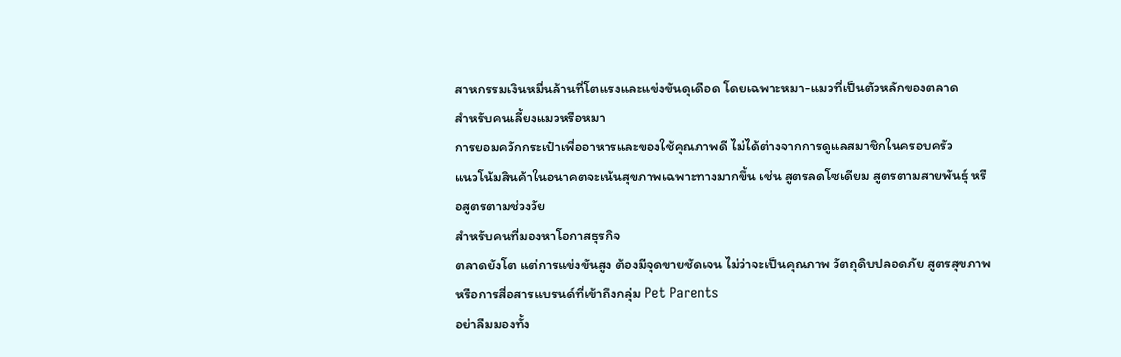สาหกรรมเงินหมื่นล้านที่โตแรงและแข่งขันดุเดือด โดยเฉพาะหมา-แมวที่เป็นตัวหลักของตลาด
สำหรับคนเลี้ยงแมวหรือหมา
การยอมควักกระเป๋าเพื่ออาหารและของใช้คุณภาพดี ไม่ได้ต่างจากการดูแลสมาชิกในครอบครัว
แนวโน้มสินค้าในอนาคตจะเน้นสุขภาพเฉพาะทางมากขึ้น เช่น สูตรลดโซเดียม สูตรตามสายพันธุ์ หรือสูตรตามช่วงวัย
สำหรับคนที่มองหาโอกาสธุรกิจ
ตลาดยังโต แต่การแข่งขันสูง ต้องมีจุดขายชัดเจน ไม่ว่าจะเป็นคุณภาพ วัตถุดิบปลอดภัย สูตรสุขภาพ หรือการสื่อสารแบรนด์ที่เข้าถึงกลุ่ม Pet Parents
อย่าลืมมองทั้ง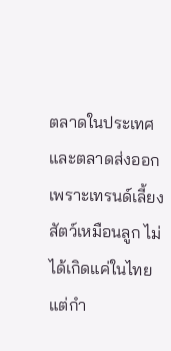ตลาดในประเทศและตลาดส่งออก เพราะเทรนด์เลี้ยงสัตว์เหมือนลูก ไม่ได้เกิดแค่ในไทย แต่กำ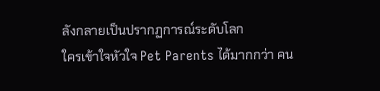ลังกลายเป็นปรากฏการณ์ระดับโลก
ใครเข้าใจหัวใจ Pet Parents ได้มากกว่า คน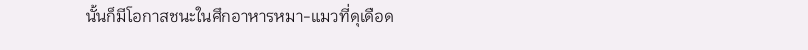นั้นก็มีโอกาสชนะในศึกอาหารหมา-แมวที่ดุเดือด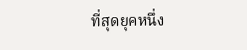ที่สุดยุคหนึ่ง